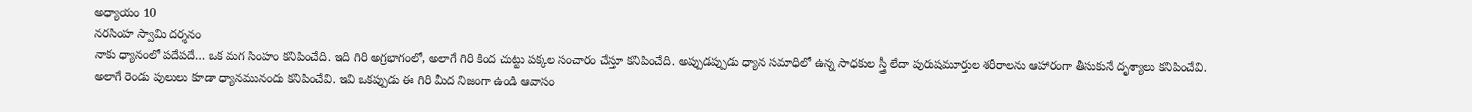అధ్యాయం 10
నరసింహ స్వామి దర్శనం
నాకు ధ్యానంలో పదేపదే… ఒక మగ సింహం కనిపించేది. ఇది గిరి అగ్రభాగంలో, అలాగే గిరి కింద చుట్టు పక్కల సంచారం చేస్తూ కనిపించేది. అప్పుడప్పుడు ధ్యాన సమాధిలో ఉన్న సాధకుల స్త్రీ లేదా పురుషమూర్తుల శరీరాలను ఆహారంగా తీసుకునే దృశ్యాలు కనిపించేవి. అలాగే రెండు పులులు కూడా ధ్యానమునందు కనిపించేవి. ఇవి ఒకప్పుడు ఈ గిరి మీద నిజంగా ఉండి ఆవాసం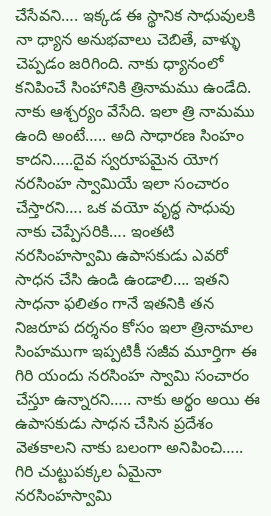చేసేవని…. ఇక్కడ ఈ స్థానిక సాధువులకి నా ధ్యాన అనుభవాలు చెబితే, వాళ్ళు చెప్పడం జరిగింది. నాకు ధ్యానంలో కనిపించే సింహానికి త్రినామము ఉండేది. నాకు ఆశ్చర్యం వేసేది. ఇలా త్రి నామము ఉంది అంటే….. అది సాధారణ సింహం కాదని…..దైవ స్వరూపమైన యోగ నరసింహ స్వామియే ఇలా సంచారం చేస్తారని…. ఒక వయో వృద్ధ సాధువు నాకు చెప్పేసరికి…. ఇంతటి నరసింహస్వామి ఉపాసకుడు ఎవరో సాధన చేసి ఉండి ఉండాలి…. ఇతని సాధనా ఫలితం గానే ఇతనికి తన నిజరూప దర్శనం కోసం ఇలా త్రినామాల సింహముగా ఇప్పటికీ సజీవ మూర్తిగా ఈ గిరి యందు నరసింహ స్వామి సంచారం చేస్తూ ఉన్నారని….. నాకు అర్థం అయి ఈ ఉపాసకుడు సాధన చేసిన ప్రదేశం వెతకాలని నాకు బలంగా అనిపించి….. గిరి చుట్టుపక్కల ఏమైనా నరసింహస్వామి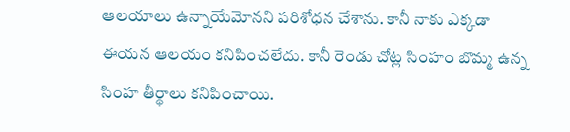ఆలయాలు ఉన్నాయేమోనని పరిశోధన చేశాను. కానీ నాకు ఎక్కడా ఈయన ఆలయం కనిపించలేదు. కానీ రెండు చోట్ల సింహం బొమ్మ ఉన్న సింహ తీర్థాలు కనిపించాయి.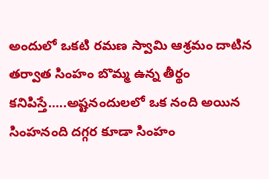అందులో ఒకటి రమణ స్వామి ఆశ్రమం దాటిన తర్వాత సింహం బొమ్మ ఉన్న తీర్థం కనిపిస్తే…..అష్టనందులలో ఒక నంది అయిన సింహనంది దగ్గర కూడా సింహం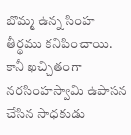బొమ్మ ఉన్న సింహ తీర్థము కనిపించాయి. కానీ ఖచ్చితంగా నరసింహస్వామి ఉపాసన చేసిన సాధకుడు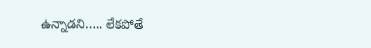ఉన్నాడని….. లేకపోతే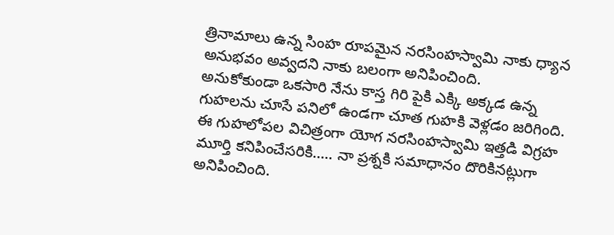త్రినామాలు ఉన్న సింహ రూపమైన నరసింహస్వామి నాకు ధ్యాన అనుభవం అవ్వదని నాకు బలంగా అనిపించింది.
అనుకోకుండా ఒకసారి నేను కాస్త గిరి పైకి ఎక్కి అక్కడ ఉన్న గుహలను చూసే పనిలో ఉండగా చూత గుహకి వెళ్లడం జరిగింది. ఈ గుహలోపల విచిత్రంగా యోగ నరసింహస్వామి ఇత్తడి విగ్రహ మూర్తి కనిపించేసరికి….. నా ప్రశ్నకి సమాధానం దొరికినట్లుగా అనిపించింది.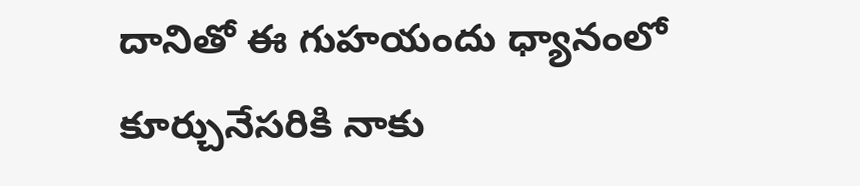దానితో ఈ గుహయందు ధ్యానంలో కూర్చునేసరికి నాకు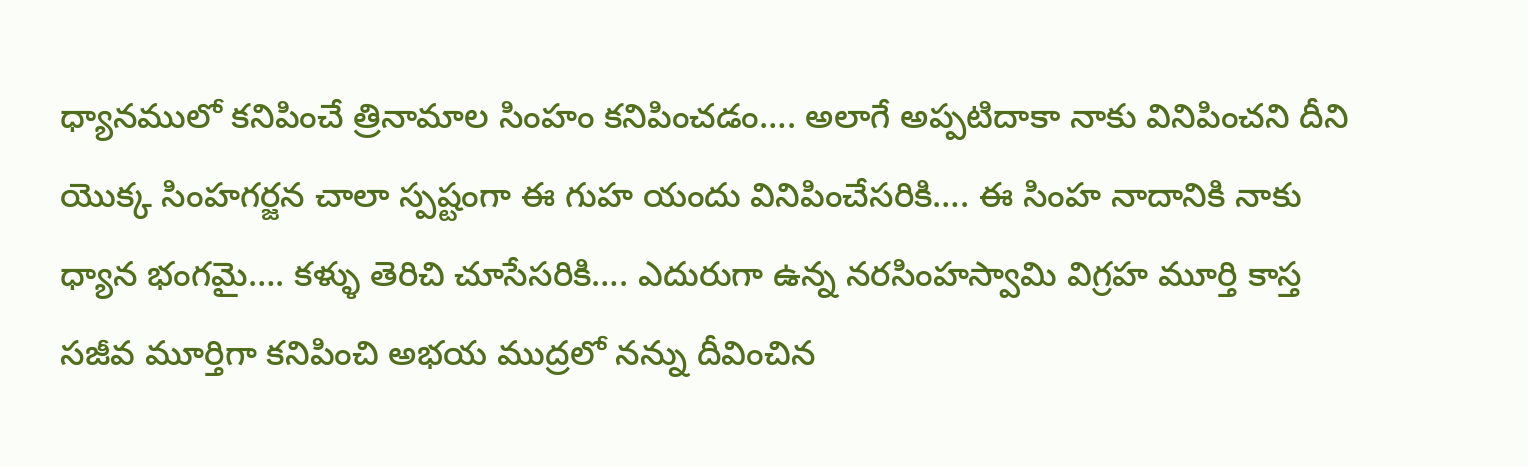ధ్యానములో కనిపించే త్రినామాల సింహం కనిపించడం…. అలాగే అప్పటిదాకా నాకు వినిపించని దీని యొక్క సింహగర్జన చాలా స్పష్టంగా ఈ గుహ యందు వినిపించేసరికి…. ఈ సింహ నాదానికి నాకు ధ్యాన భంగమై…. కళ్ళు తెరిచి చూసేసరికి…. ఎదురుగా ఉన్న నరసింహస్వామి విగ్రహ మూర్తి కాస్త సజీవ మూర్తిగా కనిపించి అభయ ముద్రలో నన్ను దీవించిన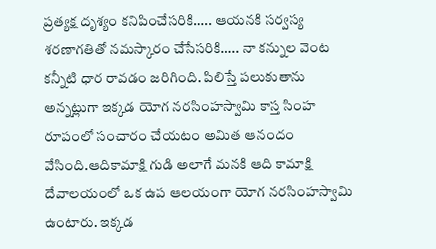ప్రత్యక్ష దృశ్యం కనిపించేసరికి….. ఆయనకి సర్వస్య శరణాగతితో నమస్కారం చేసేసరికి….. నా కన్నుల వెంట కన్నీటి ధార రావడం జరిగింది. పిలిస్తే పలుకుతాను అన్నట్లుగా ఇక్కడ యోగ నరసింహస్వామి కాస్త సింహ రూపంలో సంచారం చేయటం అమిత ఆనందం వేసింది.ఆదికామాక్షి గుడి అలాగే మనకి ఆది కామాక్షి దేవాలయంలో ఒక ఉప ఆలయంగా యోగ నరసింహస్వామి ఉంటారు. ఇక్కడ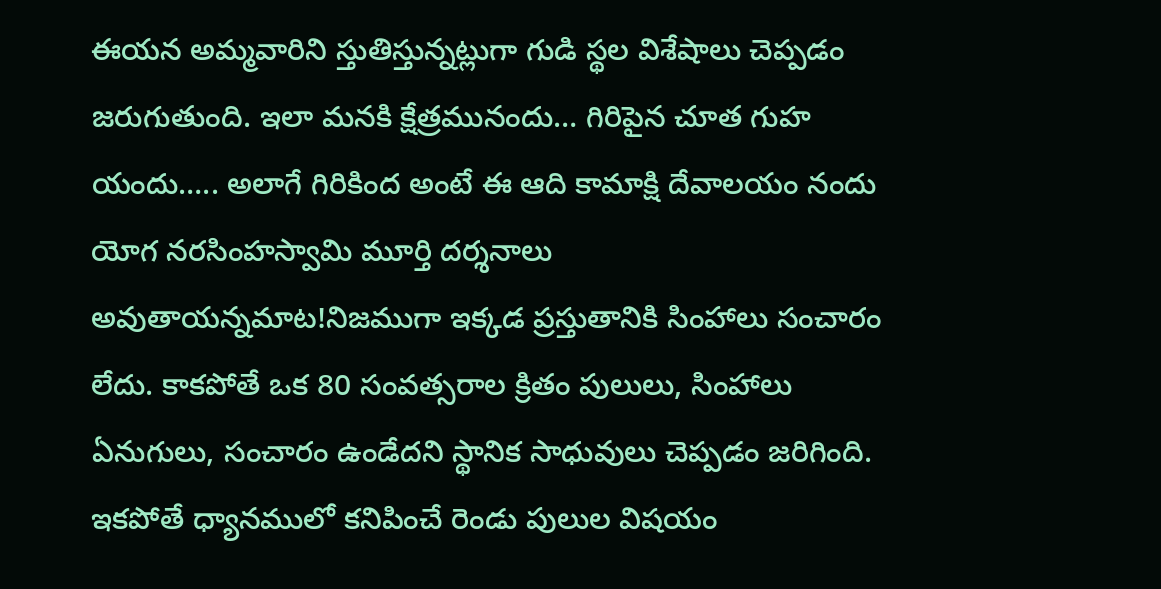ఈయన అమ్మవారిని స్తుతిస్తున్నట్లుగా గుడి స్థల విశేషాలు చెప్పడం జరుగుతుంది. ఇలా మనకి క్షేత్రమునందు… గిరిపైన చూత గుహ యందు….. అలాగే గిరికింద అంటే ఈ ఆది కామాక్షి దేవాలయం నందు యోగ నరసింహస్వామి మూర్తి దర్శనాలు అవుతాయన్నమాట!నిజముగా ఇక్కడ ప్రస్తుతానికి సింహాలు సంచారం లేదు. కాకపోతే ఒక 80 సంవత్సరాల క్రితం పులులు, సింహాలు ఏనుగులు, సంచారం ఉండేదని స్థానిక సాధువులు చెప్పడం జరిగింది.
ఇకపోతే ధ్యానములో కనిపించే రెండు పులుల విషయం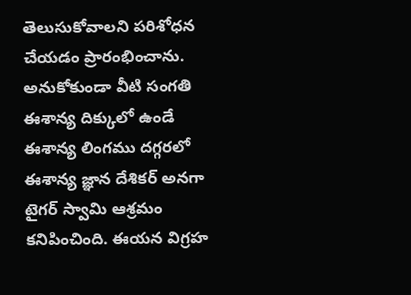తెలుసుకోవాలని పరిశోధన చేయడం ప్రారంభించాను. అనుకోకుండా వీటి సంగతి ఈశాన్య దిక్కులో ఉండే ఈశాన్య లింగము దగ్గరలో ఈశాన్య జ్ఞాన దేశికర్ అనగా టైగర్ స్వామి ఆశ్రమం కనిపించింది. ఈయన విగ్రహ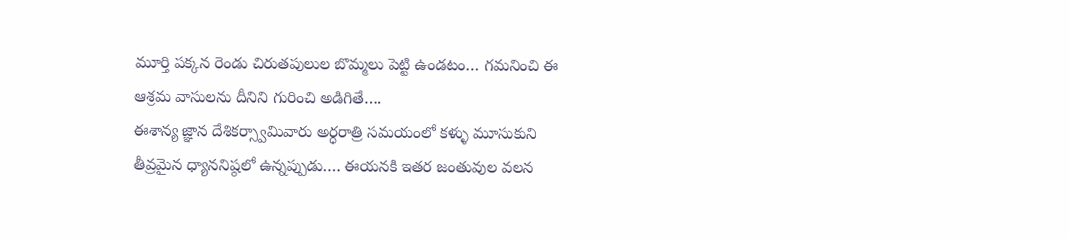మూర్తి పక్కన రెండు చిరుతపులుల బొమ్మలు పెట్టి ఉండటం… గమనించి ఈ ఆశ్రమ వాసులను దీనిని గురించి అడిగితే….
ఈశాన్య జ్ఞాన దేశికర్స్వామివారు అర్ధరాత్రి సమయంలో కళ్ళు మూసుకుని తీవ్రమైన ధ్యాననిష్ఠలో ఉన్నప్పుడు…. ఈయనకి ఇతర జంతువుల వలన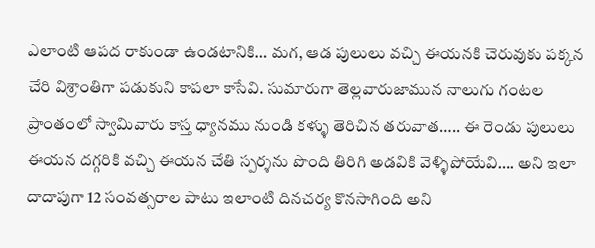ఎలాంటి ఆపద రాకుండా ఉండటానికి… మగ, ఆడ పులులు వచ్చి ఈయనకి చెరువుకు పక్కన చేరి విశ్రాంతిగా పడుకుని కాపలా కాసేవి. సుమారుగా తెల్లవారుజామున నాలుగు గంటల ప్రాంతంలో స్వామివారు కాస్త ధ్యానము నుండి కళ్ళు తెరిచిన తరువాత….. ఈ రెండు పులులు ఈయన దగ్గరికి వచ్చి ఈయన చేతి స్పర్శను పొంది తిరిగి అడవికి వెళ్ళిపోయేవి…. అని ఇలా దాదాపుగా 12 సంవత్సరాల పాటు ఇలాంటి దినచర్య కొనసాగింది అని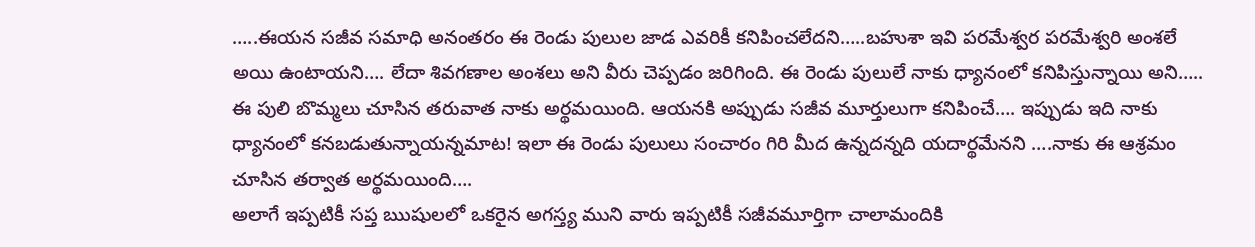…..ఈయన సజీవ సమాధి అనంతరం ఈ రెండు పులుల జాడ ఎవరికీ కనిపించలేదని…..బహుశా ఇవి పరమేశ్వర పరమేశ్వరి అంశలే అయి ఉంటాయని…. లేదా శివగణాల అంశలు అని వీరు చెప్పడం జరిగింది. ఈ రెండు పులులే నాకు ధ్యానంలో కనిపిస్తున్నాయి అని….. ఈ పులి బొమ్మలు చూసిన తరువాత నాకు అర్థమయింది. ఆయనకి అప్పుడు సజీవ మూర్తులుగా కనిపించే…. ఇప్పుడు ఇది నాకు ధ్యానంలో కనబడుతున్నాయన్నమాట! ఇలా ఈ రెండు పులులు సంచారం గిరి మీద ఉన్నదన్నది యదార్థమేనని ….నాకు ఈ ఆశ్రమం చూసిన తర్వాత అర్థమయింది….
అలాగే ఇప్పటికీ సప్త ఋషులలో ఒకరైన అగస్త్య ముని వారు ఇప్పటికీ సజీవమూర్తిగా చాలామందికి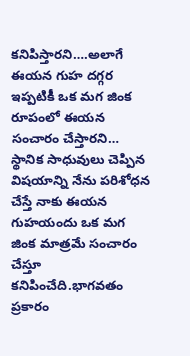కనిపిస్తారని….అలాగే ఈయన గుహ దగ్గర ఇప్పటికీ ఒక మగ జింక రూపంలో ఈయన సంచారం చేస్తారని… స్థానిక సాధువులు చెప్పిన విషయాన్ని నేను పరిశోధన చేస్తే నాకు ఈయన గుహయందు ఒక మగ జింక మాత్రమే సంచారం చేస్తూ కనిపించేది.భాగవతం ప్రకారం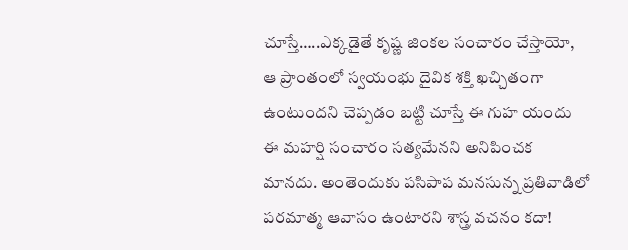చూస్తే…..ఎక్కడైతే కృష్ణ జింకల సంచారం చేస్తాయో, ఆ ప్రాంతంలో స్వయంభు దైవిక శక్తి ఖచ్చితంగా ఉంటుందని చెప్పడం బట్టి చూస్తే ఈ గుహ యందు ఈ మహర్షి సంచారం సత్యమేనని అనిపించక మానదు. అంతెందుకు పసిపాప మనసున్న ప్రతివాడిలో పరమాత్మ ఆవాసం ఉంటారని శాస్త్ర వచనం కదా!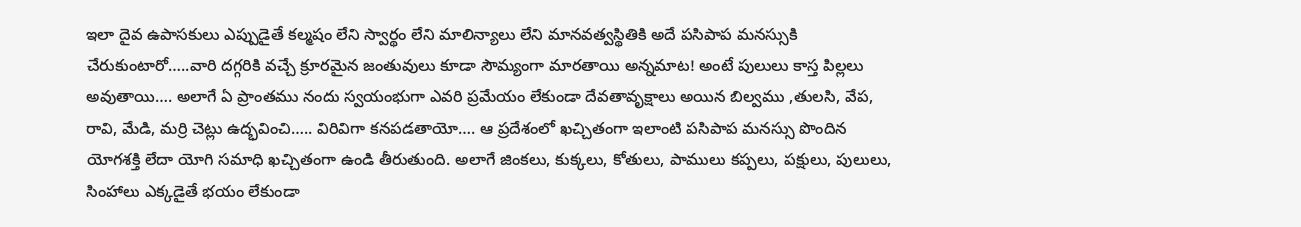ఇలా దైవ ఉపాసకులు ఎప్పుడైతే కల్మషం లేని స్వార్థం లేని మాలిన్యాలు లేని మానవత్వస్థితికి అదే పసిపాప మనస్సుకి చేరుకుంటారో…..వారి దగ్గరికి వచ్చే క్రూరమైన జంతువులు కూడా సౌమ్యంగా మారతాయి అన్నమాట! అంటే పులులు కాస్త పిల్లలు అవుతాయి…. అలాగే ఏ ప్రాంతము నందు స్వయంభుగా ఎవరి ప్రమేయం లేకుండా దేవతావృక్షాలు అయిన బిల్వము ,తులసి, వేప, రావి, మేడి, మర్రి చెట్లు ఉద్భవించి….. విరివిగా కనపడతాయో…. ఆ ప్రదేశంలో ఖచ్చితంగా ఇలాంటి పసిపాప మనస్సు పొందిన యోగశక్తి లేదా యోగి సమాధి ఖచ్చితంగా ఉండి తీరుతుంది. అలాగే జింకలు, కుక్కలు, కోతులు, పాములు కప్పలు, పక్షులు, పులులు, సింహాలు ఎక్కడైతే భయం లేకుండా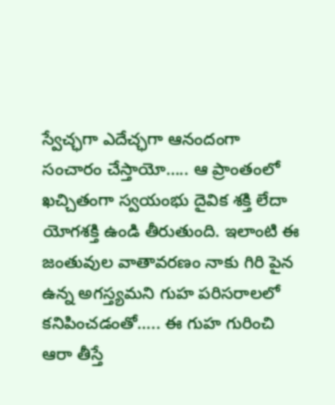స్వేచ్ఛగా ఎదేచ్ఛగా ఆనందంగా సంచారం చేస్తాయో….. ఆ ప్రాంతంలో ఖచ్చితంగా స్వయంభు దైవిక శక్తి లేదా యోగశక్తి ఉండి తీరుతుంది. ఇలాంటి ఈ జంతువుల వాతావరణం నాకు గిరి పైన ఉన్న అగస్త్యమని గుహ పరిసరాలలో కనిపించడంతో….. ఈ గుహ గురించి ఆరా తీస్తే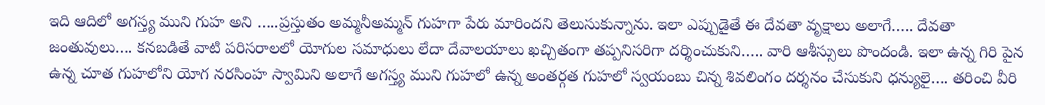ఇది ఆదిలో అగస్త్య ముని గుహ అని …..ప్రస్తుతం అమ్మనీఅమ్మన్ గుహగా పేరు మారిందని తెలుసుకున్నాను. ఇలా ఎప్పుడైతే ఈ దేవతా వృక్షాలు అలాగే….. దేవతా జంతువులు…. కనబడితే వాటి పరిసరాలలో యోగుల సమాధులు లేదా దేవాలయాలు ఖచ్చితంగా తప్పనిసరిగా దర్శించుకుని….. వారి ఆశీస్సులు పొందండి. ఇలా ఉన్న గిరి పైన ఉన్న చూత గుహలోని యోగ నరసింహ స్వామిని అలాగే అగస్త్య ముని గుహలో ఉన్న అంతర్గత గుహలో స్వయంబు చిన్న శివలింగం దర్శనం చేసుకుని ధన్యులై…. తరించి వీరి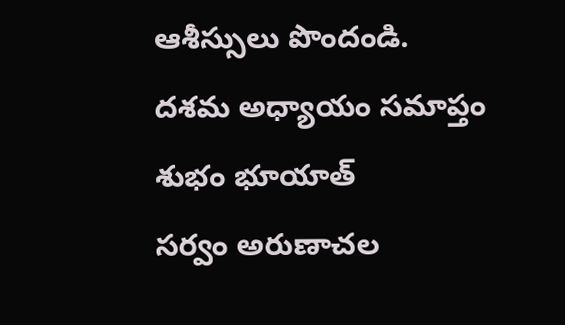ఆశీస్సులు పొందండి.
దశమ అధ్యాయం సమాప్తం
శుభం భూయాత్
సర్వం అరుణాచల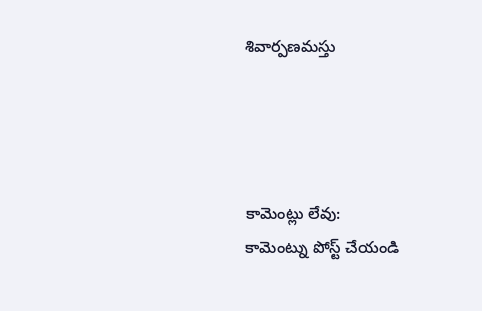శివార్పణమస్తు




కామెంట్లు లేవు:
కామెంట్ను పోస్ట్ చేయండి